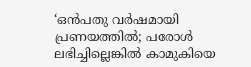‘ഒന്‍പതു വര്‍ഷമായി പ്രണയത്തിൽ; പരോൾ ലഭിച്ചില്ലെങ്കിൽ കാമുകിയെ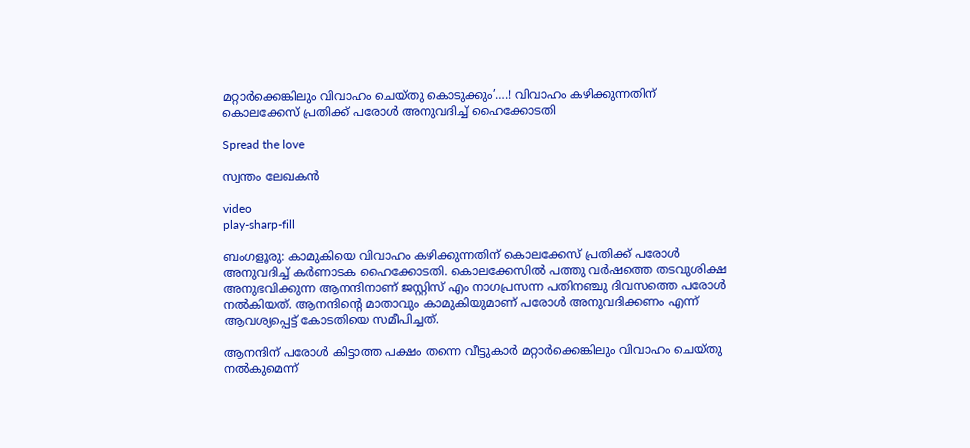മറ്റാര്‍ക്കെങ്കിലും വിവാഹം ചെയ്തു കൊടുക്കും’….! വിവാഹം കഴിക്കുന്നതിന് കൊലക്കേസ് പ്രതിക്ക് പരോൾ അനുവദിച്ച് ഹൈക്കോടതി

Spread the love

സ്വന്തം ലേഖകൻ

video
play-sharp-fill

ബംഗളൂരു: കാമുകിയെ വിവാഹം കഴിക്കുന്നതിന് കൊലക്കേസ് പ്രതിക്ക് പരോള്‍ അനുവദിച്ച് കര്‍ണാടക ഹൈക്കോടതി. കൊലക്കേസില്‍ പത്തു വര്‍ഷത്തെ തടവുശിക്ഷ അനുഭവിക്കുന്ന ആനന്ദിനാണ് ജസ്റ്റിസ് എം നാഗപ്രസന്ന പതിനഞ്ചു ദിവസത്തെ പരോൾ നല്‍കിയത്. ആനന്ദിന്റെ മാതാവും കാമുകിയുമാണ് പരോള്‍ അനുവദിക്കണം എന്ന് ആവശ്യപ്പെട്ട് കോടതിയെ സമീപിച്ചത്.

ആനന്ദിന് പരോള്‍ കിട്ടാത്ത പക്ഷം തന്നെ വീട്ടുകാര്‍ മറ്റാര്‍ക്കെങ്കിലും വിവാഹം ചെയ്തു നല്‍കുമെന്ന്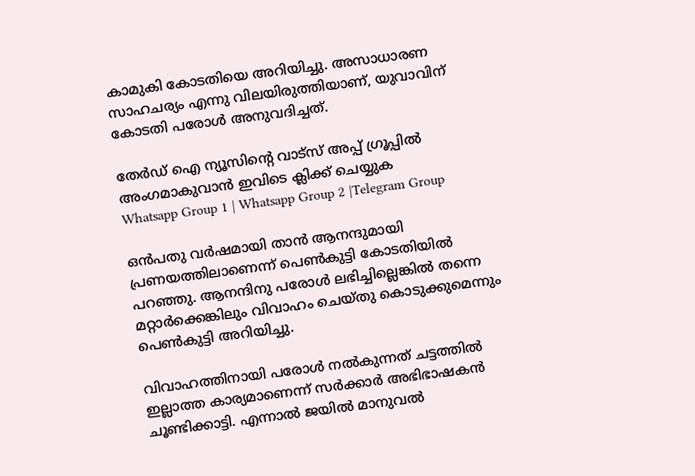കാമുകി കോടതിയെ അറിയിച്ചു. അസാധാരണ സാഹചര്യം എന്നു വിലയിരുത്തിയാണ്, യുവാവിന് കോടതി പരോള്‍ അനുവദിച്ചത്.

തേർഡ് ഐ ന്യൂസിന്റെ വാട്സ് അപ്പ് ഗ്രൂപ്പിൽ അംഗമാകുവാൻ ഇവിടെ ക്ലിക്ക് ചെയ്യുക
Whatsapp Group 1 | Whatsapp Group 2 |Telegram Group

ഒന്‍പതു വര്‍ഷമായി താന്‍ ആനന്ദുമായി പ്രണയത്തിലാണെന്ന് പെണ്‍കുട്ടി കോടതിയില്‍ പറഞ്ഞു. ആനന്ദിനു പരോള്‍ ലഭിച്ചില്ലെങ്കില്‍ തന്നെ മറ്റാര്‍ക്കെങ്കിലും വിവാഹം ചെയ്തു കൊടുക്കുമെന്നും പെണ്‍കുട്ടി അറിയിച്ചു.

വിവാഹത്തിനായി പരോള്‍ നല്‍കുന്നത് ചട്ടത്തില്‍ ഇല്ലാത്ത കാര്യമാണെന്ന് സര്‍ക്കാര്‍ അഭിഭാഷകന്‍ ചൂണ്ടിക്കാട്ടി. എന്നാല്‍ ജയില്‍ മാനുവല്‍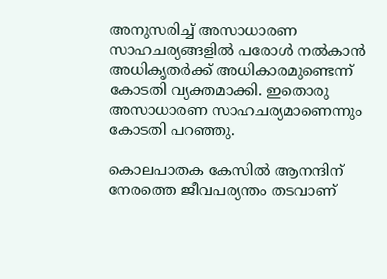അനുസരിച്ച് അസാധാരണ സാഹചര്യങ്ങളില്‍ പരോള്‍ നല്‍കാന്‍ അധികൃതര്‍ക്ക് അധികാരമുണ്ടെന്ന് കോടതി വ്യക്തമാക്കി. ഇതൊരു അസാധാരണ സാഹചര്യമാണെന്നും കോടതി പറഞ്ഞു.

കൊലപാതക കേസില്‍ ആനന്ദിന് നേരത്തെ ജീവപര്യന്തം തടവാണ്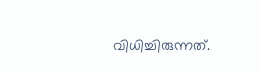വിധിച്ചിരുന്നത്.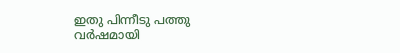ഇതു പിന്നീടു പത്തു വര്‍ഷമായി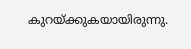കുറയ്ക്കുകയായിരുന്നു.